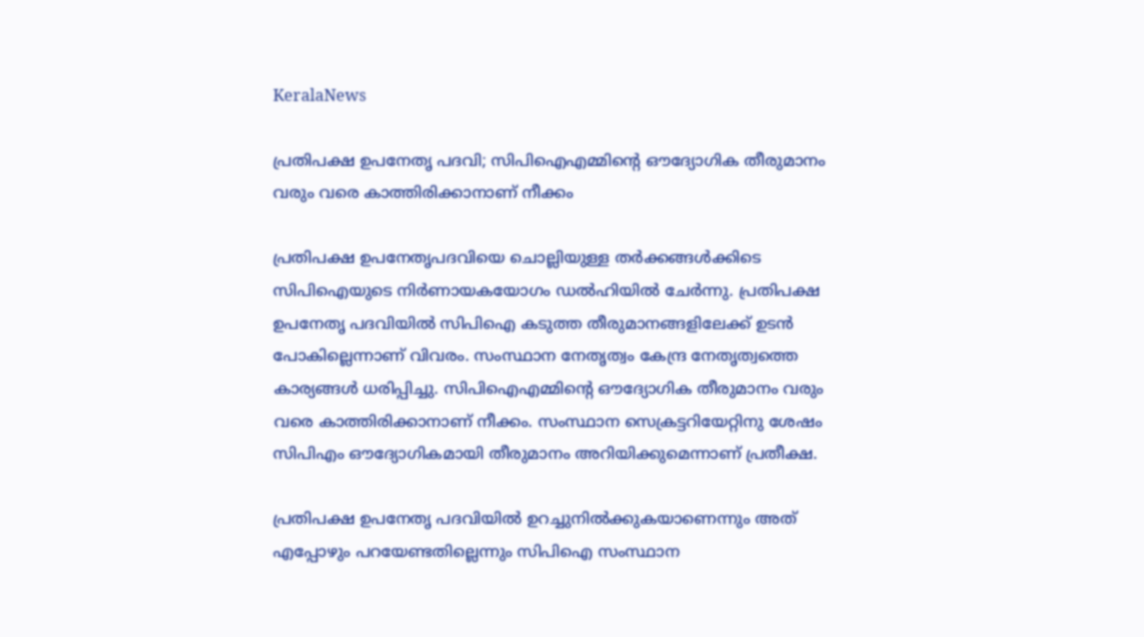KeralaNews

പ്രതിപക്ഷ ഉപനേതൃ പദവി; സിപിഐഎമ്മിന്റെ ഔദ്യോഗിക തീരുമാനം വരും വരെ കാത്തിരിക്കാനാണ് നീക്കം

പ്രതിപക്ഷ ഉപനേതൃപദവിയെ ചൊല്ലിയുള്ള തര്‍ക്കങ്ങള്‍ക്കിടെ സിപിഐയുടെ നിര്‍ണായകയോഗം ഡല്‍ഹിയില്‍ ചേര്‍ന്നു. പ്രതിപക്ഷ ഉപനേതൃ പദവിയില്‍ സിപിഐ കടുത്ത തീരുമാനങ്ങളിലേക്ക് ഉടന്‍ പോകില്ലെന്നാണ് വിവരം. സംസ്ഥാന നേതൃത്വം കേന്ദ്ര നേതൃത്വത്തെ കാര്യങ്ങള്‍ ധരിപ്പിച്ചു. സിപിഐഎമ്മിന്റെ ഔദ്യോഗിക തീരുമാനം വരും വരെ കാത്തിരിക്കാനാണ് നീക്കം. സംസ്ഥാന സെക്രട്ടറിയേറ്റിനു ശേഷം സിപിഎം ഔദ്യോഗികമായി തീരുമാനം അറിയിക്കുമെന്നാണ് പ്രതീക്ഷ.

പ്രതിപക്ഷ ഉപനേതൃ പദവിയില്‍ ഉറച്ചുനില്‍ക്കുകയാണെന്നും അത് എപ്പോഴും പറയേണ്ടതില്ലെന്നും സിപിഐ സംസ്ഥാന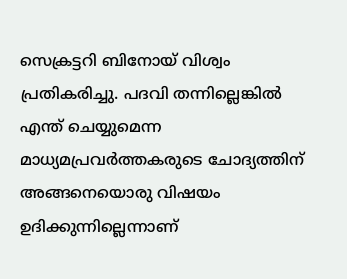സെക്രട്ടറി ബിനോയ് വിശ്വം പ്രതികരിച്ചു. പദവി തന്നില്ലെങ്കില്‍ എന്ത് ചെയ്യുമെന്ന മാധ്യമപ്രവര്‍ത്തകരുടെ ചോദ്യത്തിന് അങ്ങനെയൊരു വിഷയം ഉദിക്കുന്നില്ലെന്നാണ്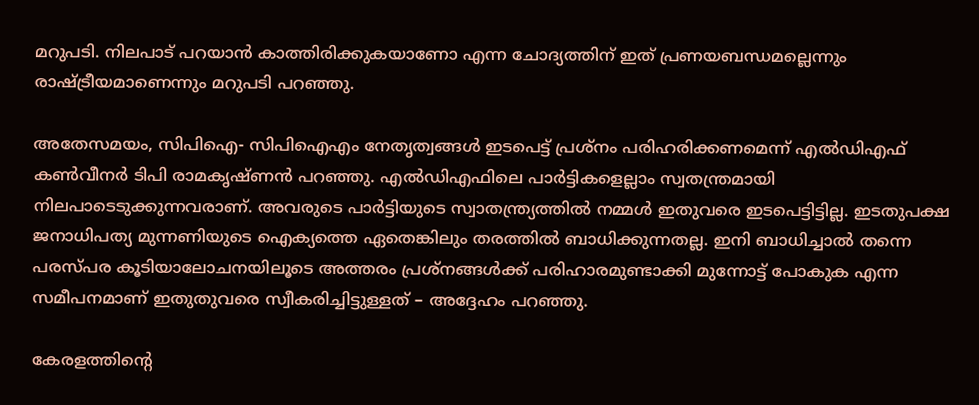മറുപടി. നിലപാട് പറയാന്‍ കാത്തിരിക്കുകയാണോ എന്ന ചോദ്യത്തിന് ഇത് പ്രണയബന്ധമല്ലെന്നും രാഷ്ട്രീയമാണെന്നും മറുപടി പറഞ്ഞു.

അതേസമയം, സിപിഐ- സിപിഐഎം നേതൃത്വങ്ങള്‍ ഇടപെട്ട് പ്രശ്നം പരിഹരിക്കണമെന്ന് എല്‍ഡിഎഫ് കണ്‍വീനര്‍ ടിപി രാമകൃഷ്ണന്‍ പറഞ്ഞു. എല്‍ഡിഎഫിലെ പാര്‍ട്ടികളെല്ലാം സ്വതന്ത്രമായി നിലപാടെടുക്കുന്നവരാണ്. അവരുടെ പാര്‍ട്ടിയുടെ സ്വാതന്ത്ര്യത്തില്‍ നമ്മള്‍ ഇതുവരെ ഇടപെട്ടിട്ടില്ല. ഇടതുപക്ഷ ജനാധിപത്യ മുന്നണിയുടെ ഐക്യത്തെ ഏതെങ്കിലും തരത്തില്‍ ബാധിക്കുന്നതല്ല. ഇനി ബാധിച്ചാല്‍ തന്നെ പരസ്പര കൂടിയാലോചനയിലൂടെ അത്തരം പ്രശ്നങ്ങള്‍ക്ക് പരിഹാരമുണ്ടാക്കി മുന്നോട്ട് പോകുക എന്ന സമീപനമാണ് ഇതുതുവരെ സ്വീകരിച്ചിട്ടുള്ളത് – അദ്ദേഹം പറഞ്ഞു.

കേരളത്തിന്റെ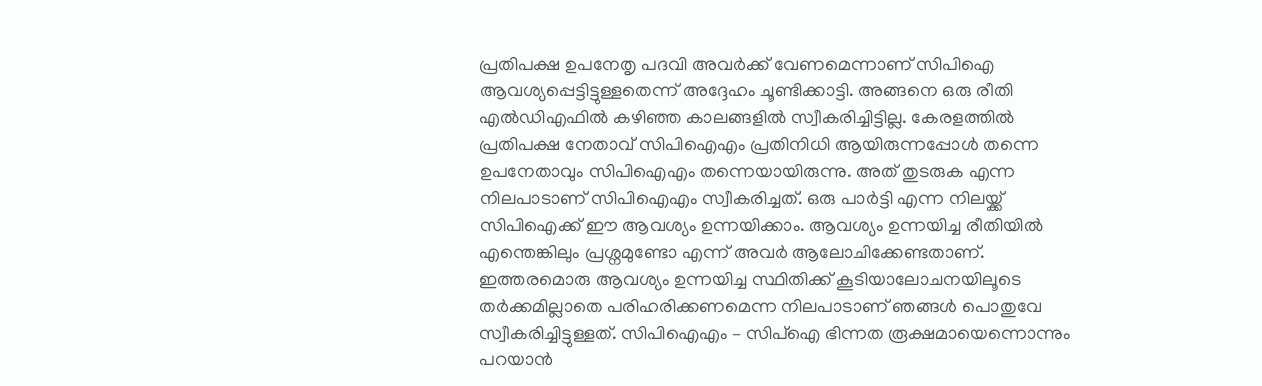പ്രതിപക്ഷ ഉപനേതൃ പദവി അവര്‍ക്ക് വേണമെന്നാണ് സിപിഐ ആവശ്യപ്പെട്ടിട്ടുള്ളതെന്ന് അദ്ദേഹം ചൂണ്ടിക്കാട്ടി. അങ്ങനെ ഒരു രീതി എല്‍ഡിഎഫില്‍ കഴിഞ്ഞ കാലങ്ങളില്‍ സ്വീകരിച്ചിട്ടില്ല. കേരളത്തില്‍ പ്രതിപക്ഷ നേതാവ് സിപിഐഎം പ്രതിനിധി ആയിരുന്നപ്പോള്‍ തന്നെ ഉപനേതാവും സിപിഐഎം തന്നെയായിരുന്നു. അത് തുടരുക എന്ന നിലപാടാണ് സിപിഐഎം സ്വീകരിച്ചത്. ഒരു പാര്‍ട്ടി എന്ന നിലയ്ക്ക് സിപിഐക്ക് ഈ ആവശ്യം ഉന്നയിക്കാം. ആവശ്യം ഉന്നയിച്ച രീതിയില്‍ എന്തെങ്കിലും പ്രശ്നമുണ്ടോ എന്ന് അവര്‍ ആലോചിക്കേണ്ടതാണ്. ഇത്തരമൊരു ആവശ്യം ഉന്നയിച്ച സ്ഥിതിക്ക് കൂടിയാലോചനയിലൂടെ തര്‍ക്കമില്ലാതെ പരിഹരിക്കണമെന്ന നിലപാടാണ് ഞങ്ങള്‍ പൊതുവേ സ്വീകരിച്ചിട്ടുള്ളത്. സിപിഐഎം – സിപ്ഐ ഭിന്നത രൂക്ഷമായെന്നൊന്നും പറയാന്‍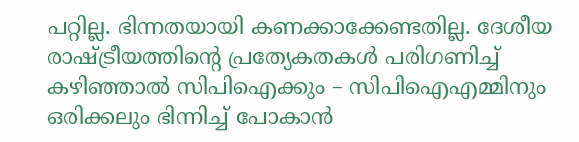പറ്റില്ല. ഭിന്നതയായി കണക്കാക്കേണ്ടതില്ല. ദേശീയ രാഷ്ട്രീയത്തിന്റെ പ്രത്യേകതകള്‍ പരിഗണിച്ച് കഴിഞ്ഞാല്‍ സിപിഐക്കും – സിപിഐഎമ്മിനും ഒരിക്കലും ഭിന്നിച്ച് പോകാന്‍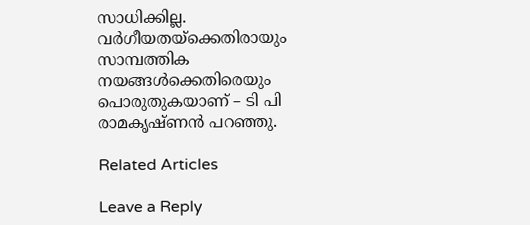സാധിക്കില്ല. വര്‍ഗീയതയ്ക്കെതിരായും സാമ്പത്തിക നയങ്ങള്‍ക്കെതിരെയും പൊരുതുകയാണ് – ടി പി രാമകൃഷ്ണന്‍ പറഞ്ഞു.

Related Articles

Leave a Reply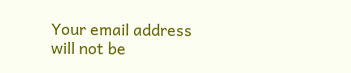Your email address will not be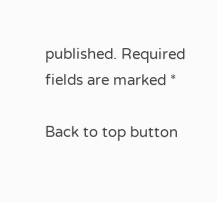published. Required fields are marked *

Back to top button